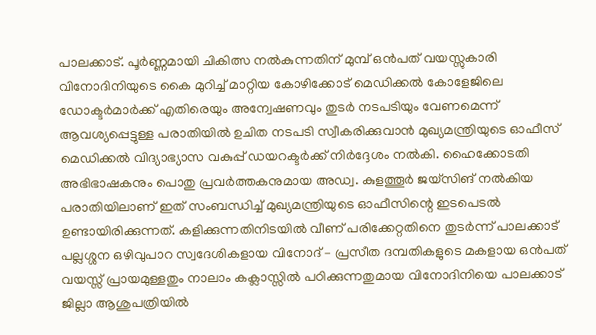പാലക്കാട്. പൂർണ്ണമായി ചികിത്സ നൽകുന്നതിന് മുമ്പ് ഒൻപത് വയസ്സുകാരി വിനോദിനിയുടെ കൈ മുറിച്ച് മാറ്റിയ കോഴിക്കോട് മെഡിക്കൽ കോളേജിലെ ഡോക്ടർമാർക്ക് എതിരെയും അന്വേഷണവും തുടർ നടപടിയും വേണമെന്ന് ആവശ്യപ്പെട്ടുള്ള പരാതിയിൽ ഉചിത നടപടി സ്വീകരിക്കുവാൻ മുഖ്യമന്ത്രിയുടെ ഓഫീസ് മെഡിക്കൽ വിദ്യാഭ്യാസ വകുപ്പ് ഡയറക്ടർക്ക് നിർദ്ദേശം നൽകി. ഹൈക്കോടതി അഭിഭാഷകനും പൊതു പ്രവർത്തകനുമായ അഡ്വ. കുളത്തൂർ ജയ്സിങ് നൽകിയ പരാതിയിലാണ് ഇത് സംബന്ധിച്ച് മുഖ്യമന്ത്രിയുടെ ഓഫീസിന്റെ ഇടപെടൽ ഉണ്ടായിരിക്കുന്നത്. കളിക്കുന്നതിനിടയിൽ വീണ് പരിക്കേറ്റതിനെ തുടർന്ന് പാലക്കാട് പല്ലശ്ശന ഒഴിവുപാറ സ്വദേശികളായ വിനോദ് – പ്രസീത ദമ്പതികളുടെ മകളായ ഒൻപത് വയസ്സ് പ്രായമുള്ളതും നാലാം കക്ലാസ്സിൽ പഠിക്കുന്നതുമായ വിനോദിനിയെ പാലക്കാട് ജില്ലാ ആശുപത്രിയിൽ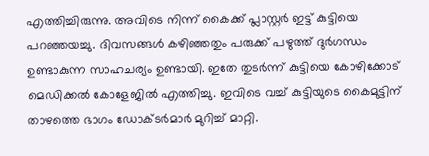എത്തിച്ചിരുന്നു. അവിടെ നിന്ന് കൈക്ക് പ്ലാസ്റ്റർ ഇട്ട് കുട്ടിയെ പറഞ്ഞയച്ചു. ദിവസങ്ങൾ കഴിഞ്ഞതും പരുക്ക് പഴുത്ത് ദുർഗന്ധം ഉണ്ടാകുന്ന സാഹചര്യം ഉണ്ടായി. ഇതേ തുടർന്ന് കുട്ടിയെ കോഴിക്കോട് മെഡിക്കൽ കോളേജിൽ എത്തിച്ചു. ഇവിടെ വച്ച് കുട്ടിയുടെ കൈമുട്ടിന് താഴത്തെ ഭാഗം ഡോക്ടർമാർ മുറിച്ച് മാറ്റി.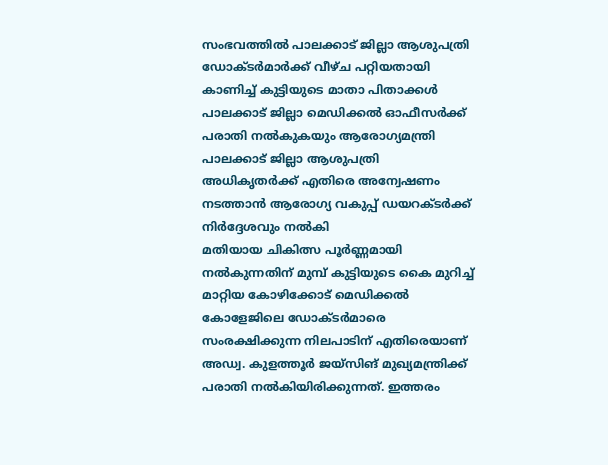സംഭവത്തിൽ പാലക്കാട് ജില്ലാ ആശുപത്രി ഡോക്ടർമാർക്ക് വീഴ്ച പറ്റിയതായി കാണിച്ച് കുട്ടിയുടെ മാതാ പിതാക്കൾ പാലക്കാട് ജില്ലാ മെഡിക്കൽ ഓഫീസർക്ക് പരാതി നൽകുകയും ആരോഗ്യമന്ത്രി പാലക്കാട് ജില്ലാ ആശുപത്രി അധികൃതർക്ക് എതിരെ അന്വേഷണം നടത്താൻ ആരോഗ്യ വകുപ്പ് ഡയറക്ടർക്ക് നിർദ്ദേശവും നൽകി
മതിയായ ചികിത്സ പൂർണ്ണമായി നൽകുന്നതിന് മുമ്പ് കുട്ടിയുടെ കൈ മുറിച്ച് മാറ്റിയ കോഴിക്കോട് മെഡിക്കൽ കോളേജിലെ ഡോക്ടർമാരെ സംരക്ഷിക്കുന്ന നിലപാടിന് എതിരെയാണ് അഡ്വ. കുളത്തൂർ ജയ്സിങ് മുഖ്യമന്ത്രിക്ക് പരാതി നൽകിയിരിക്കുന്നത്. ഇത്തരം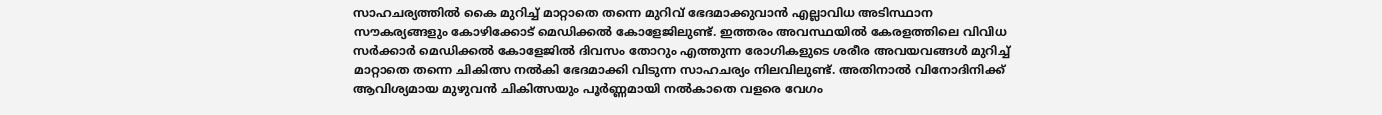സാഹചര്യത്തിൽ കൈ മുറിച്ച് മാറ്റാതെ തന്നെ മുറിവ് ഭേദമാക്കുവാൻ എല്ലാവിധ അടിസ്ഥാന സൗകര്യങ്ങളും കോഴിക്കോട് മെഡിക്കൽ കോളേജിലുണ്ട്. ഇത്തരം അവസ്ഥയിൽ കേരളത്തിലെ വിവിധ സർക്കാർ മെഡിക്കൽ കോളേജിൽ ദിവസം തോറും എത്തുന്ന രോഗികളുടെ ശരീര അവയവങ്ങൾ മുറിച്ച് മാറ്റാതെ തന്നെ ചികിത്സ നൽകി ഭേദമാക്കി വിടുന്ന സാഹചര്യം നിലവിലുണ്ട്. അതിനാൽ വിനോദിനിക്ക് ആവിശ്യമായ മുഴുവൻ ചികിത്സയും പൂർണ്ണമായി നൽകാതെ വളരെ വേഗം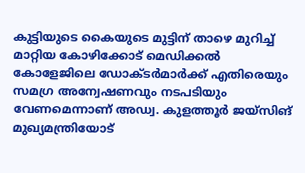കുട്ടിയുടെ കൈയുടെ മുട്ടിന് താഴെ മുറിച്ച് മാറ്റിയ കോഴിക്കോട് മെഡിക്കൽ കോളേജിലെ ഡോക്ടർമാർക്ക് എതിരെയും സമഗ്ര അന്വേഷണവും നടപടിയും വേണമെന്നാണ് അഡ്വ. കുളത്തൂർ ജയ്സിങ് മുഖ്യമന്ത്രിയോട്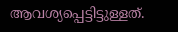ആവശ്യപ്പെട്ടിട്ടുള്ളത്.